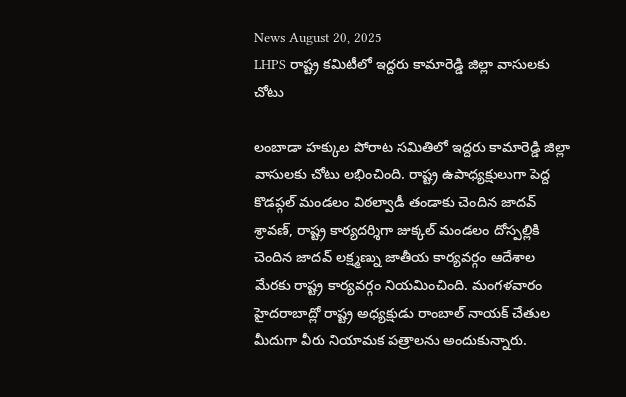News August 20, 2025
LHPS రాష్ట్ర కమిటీలో ఇద్దరు కామారెడ్డి జిల్లా వాసులకు చోటు

లంబాడా హక్కుల పోరాట సమితిలో ఇద్దరు కామారెడ్డి జిల్లా వాసులకు చోటు లభించింది. రాష్ట్ర ఉపాధ్యక్షులుగా పెద్ద కొడప్గల్ మండలం విఠల్వాడీ తండాకు చెందిన జాదవ్ శ్రావణ్, రాష్ట్ర కార్యదర్శిగా జుక్కల్ మండలం దోస్పల్లికి చెందిన జాదవ్ లక్ష్మణ్ను జాతీయ కార్యవర్గం ఆదేశాల మేరకు రాష్ట్ర కార్యవర్గం నియమించింది. మంగళవారం హైదరాబాద్లో రాష్ట్ర అధ్యక్షుడు రాంబాల్ నాయక్ చేతుల మీదుగా వీరు నియామక పత్రాలను అందుకున్నారు.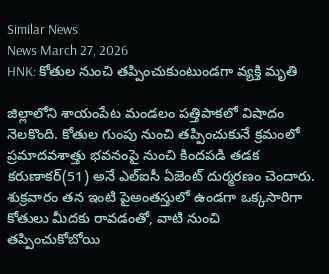Similar News
News March 27, 2026
HNK: కోతుల నుంచి తప్పించుకుంటుండగా వ్యక్తి మృతి

జిల్లాలోని శాయంపేట మండలం పత్తిపాకలో విషాదం నెలకొంది. కోతుల గుంపు నుంచి తప్పించుకునే క్రమంలో ప్రమాదవశాత్తు భవనంపై నుంచి కిందపడి తడక కరుణాకర్(51) అనే ఎల్ఐసీ ఏజెంట్ దుర్మరణం చెందారు. శుక్రవారం తన ఇంటి పైఅంతస్తులో ఉండగా ఒక్కసారిగా కోతులు మీదకు రావడంతో, వాటి నుంచి తప్పించుకోబోయి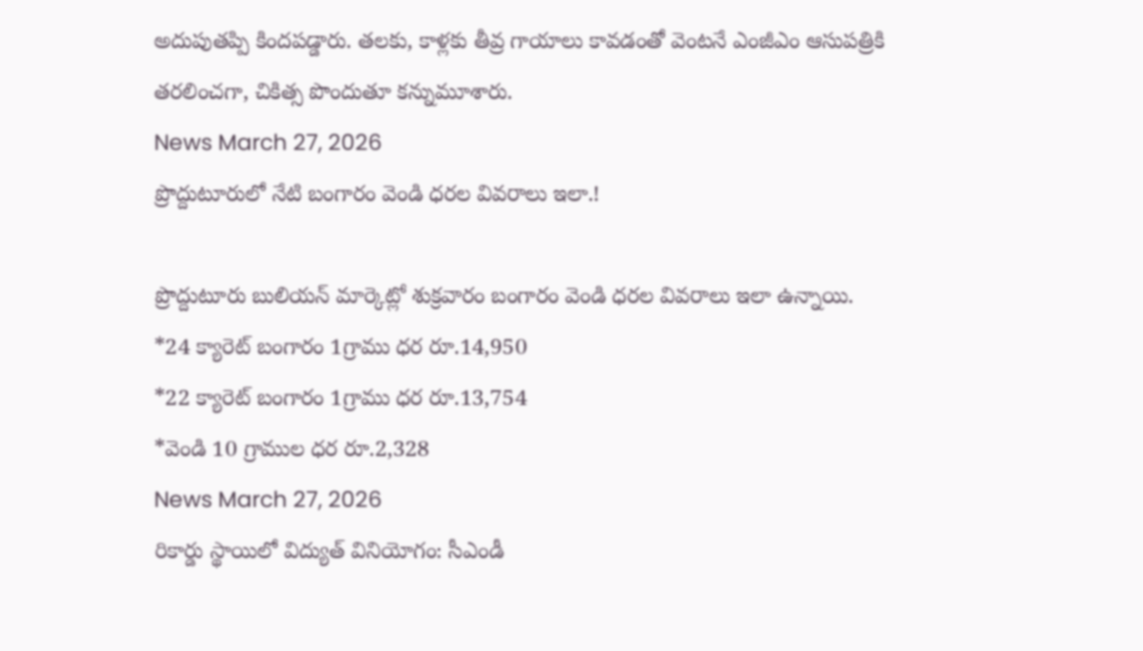అదుపుతప్పి కిందపడ్డారు. తలకు, కాళ్లకు తీవ్ర గాయాలు కావడంతో వెంటనే ఎంజీఎం ఆసుపత్రికి తరలించగా, చికిత్స పొందుతూ కన్నుమూశారు.
News March 27, 2026
ప్రొద్దుటూరులో నేటి బంగారం వెండి ధరల వివరాలు ఇలా.!

ప్రొద్దుటూరు బులియన్ మార్కెట్లో శుక్రవారం బంగారం వెండి ధరల వివరాలు ఇలా ఉన్నాయి.
*24 క్యారెట్ బంగారం 1గ్రాము ధర రూ.14,950
*22 క్యారెట్ బంగారం 1గ్రాము ధర రూ.13,754
*వెండి 10 గ్రాముల ధర రూ.2,328
News March 27, 2026
రికార్డు స్థాయిలో విద్యుత్ వినియోగం: సీఎండీ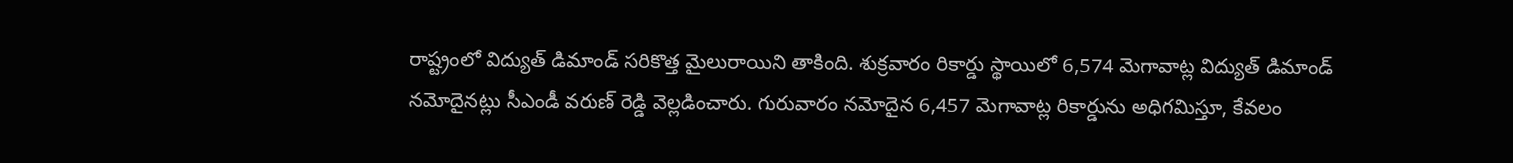రాష్ట్రంలో విద్యుత్ డిమాండ్ సరికొత్త మైలురాయిని తాకింది. శుక్రవారం రికార్డు స్థాయిలో 6,574 మెగావాట్ల విద్యుత్ డిమాండ్ నమోదైనట్లు సీఎండీ వరుణ్ రెడ్డి వెల్లడించారు. గురువారం నమోదైన 6,457 మెగావాట్ల రికార్డును అధిగమిస్తూ, కేవలం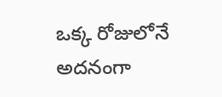ఒక్క రోజులోనే అదనంగా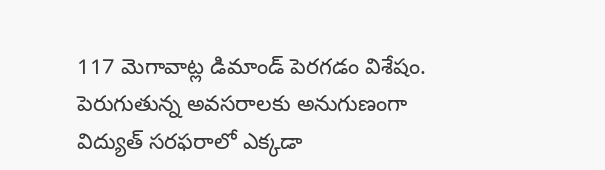117 మెగావాట్ల డిమాండ్ పెరగడం విశేషం. పెరుగుతున్న అవసరాలకు అనుగుణంగా విద్యుత్ సరఫరాలో ఎక్కడా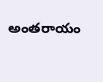అంతరాయం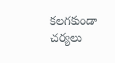కలగకుండా చర్యలు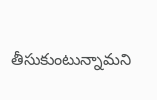తీసుకుంటున్నామని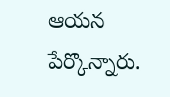ఆయన పేర్కొన్నారు.